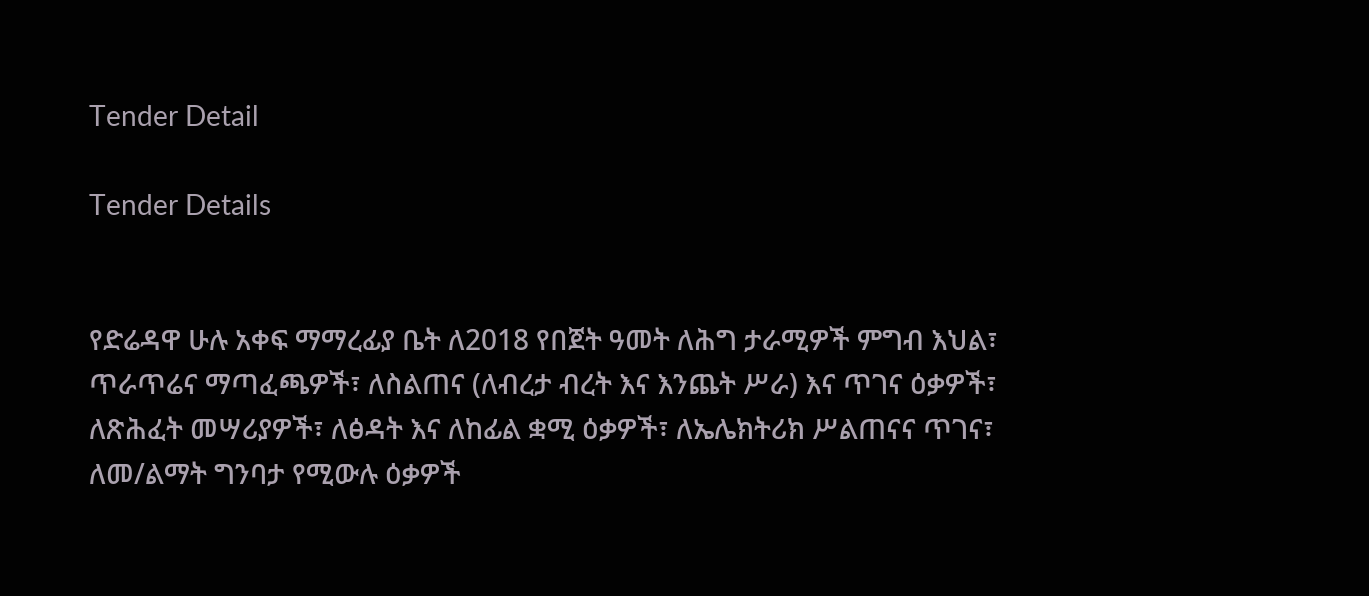Tender Detail

Tender Details


የድሬዳዋ ሁሉ አቀፍ ማማረፊያ ቤት ለ2018 የበጀት ዓመት ለሕግ ታራሚዎች ምግብ እህል፣ ጥራጥሬና ማጣፈጫዎች፣ ለስልጠና (ለብረታ ብረት እና እንጨት ሥራ) እና ጥገና ዕቃዎች፣ ለጽሕፈት መሣሪያዎች፣ ለፅዳት እና ለከፊል ቋሚ ዕቃዎች፣ ለኤሌክትሪክ ሥልጠናና ጥገና፣ ለመ/ልማት ግንባታ የሚውሉ ዕቃዎች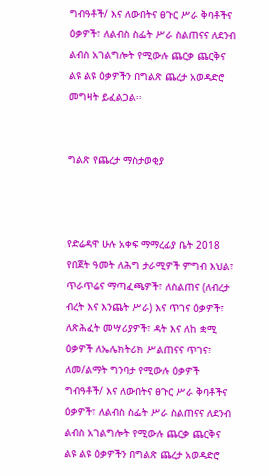ግብዓቶች/ እና ለውበትና ፀጉር ሥራ ቅባቶችና ዕቃዎች፣ ለልብስ ስፌት ሥራ ስልጠናና ለደንብ ልብስ አገልግሎት የሚውሉ ጨርቃ ጨርቅና ልዩ ልዩ ዕቃዎችን በግልጽ ጨረታ አወዳድሮ መግዛት ይፈልጋል፡፡


ግልጽ የጨረታ ማስታወቂያ



የድሬዳዋ ሁሉ አቀፍ ማማረፊያ ቤት 2018 የበጀት ዓመት ለሕግ ታራሚዎች ምግብ እህል፣ ጥራጥሬና ማጣፈጫዎች፣ ለስልጠና (ለብረታ ብረት እና እንጨት ሥራ) እና ጥገና ዕቃዎች፣ ለጽሕፈት መሣሪያዎች፣ ዳት እና ለከ ቋሚ ዕቃዎች ለኤሌክትሪክ ሥልጠናና ጥገና፣ ለመ/ልማት ግንባታ የሚውሉ ዕቃዎች ግብዓቶች/ እና ለውበትና ፀጉር ሥራ ቅባቶችና ዕቃዎች፣ ለልብስ ስፌት ሥራ ስልጠናና ለደንብ ልብስ አገልግሎት የሚውሉ ጨርቃ ጨርቅና ልዩ ልዩ ዕቃዎችን በግልጽ ጨረታ አወዳድሮ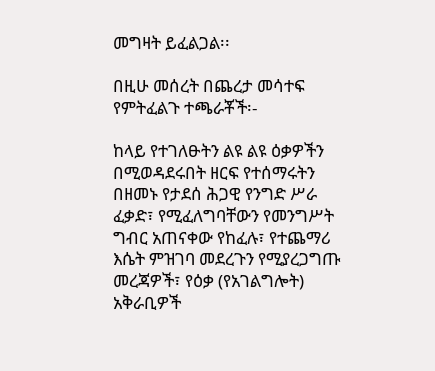መግዛት ይፈልጋል፡፡

በዚሁ መሰረት በጨረታ መሳተፍ የምትፈልጉ ተጫራቾች፡-

ከላይ የተገለፁትን ልዩ ልዩ ዕቃዎችን በሚወዳደሩበት ዘርፍ የተሰማሩትን በዘመኑ የታደሰ ሕጋዊ የንግድ ሥራ ፈቃድ፣ የሚፈለግባቸውን የመንግሥት ግብር አጠናቀው የከፈሉ፣ የተጨማሪ እሴት ምዝገባ መደረጉን የሚያረጋግጡ መረጃዎች፣ የዕቃ (የአገልግሎት) አቅራቢዎች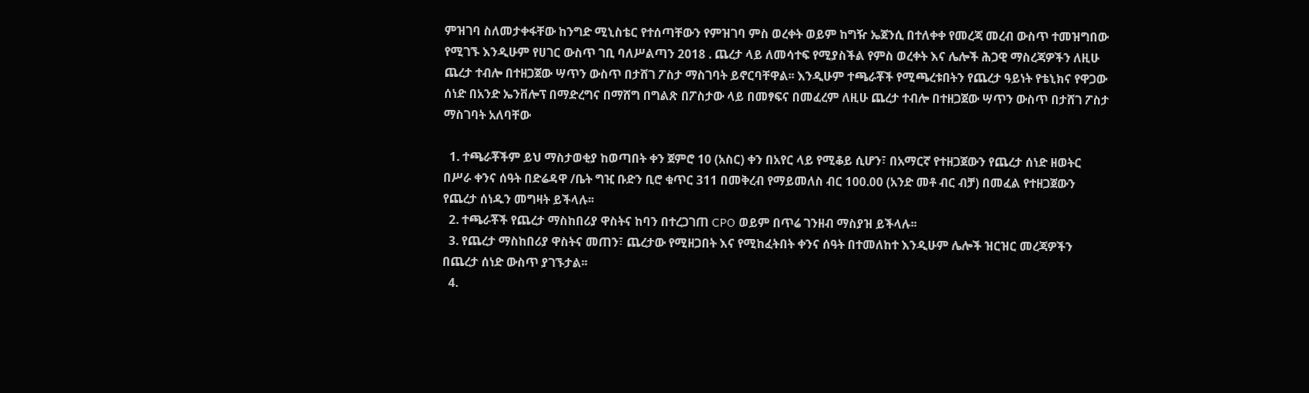ምዝገባ ስለመታቀፋቸው ከንግድ ሚኒስቴር የተሰጣቸውን የምዝገባ ምስ ወረቀት ወይም ከግዥ ኤጀንሲ በተለቀቀ የመረጃ መረብ ውስጥ ተመዝግበው የሚገኙ እንዲሁም የሀገር ውስጥ ገቢ ባለሥልጣን 2018 . ጨረታ ላይ ለመሳተፍ የሚያስችል የምስ ወረቀት እና ሌሎች ሕጋዊ ማስረጃዎችን ለዚሁ ጨረታ ተብሎ በተዘጋጀው ሣጥን ውስጥ በታሸገ ፖስታ ማስገባት ይኖርባቸዋል፡፡ እንዲሁም ተጫራቾች የሚጫረቱበትን የጨረታ ዓይነት የቴኒክና የዋጋው ሰነድ በአንድ ኤንቨሎፕ በማድረግና በማሸግ በግልጽ በፖስታው ላይ በመፃፍና በመፈረም ለዚሁ ጨረታ ተብሎ በተዘጋጀው ሣጥን ውስጥ በታሸገ ፖስታ ማስገባት አለባቸው

  1. ተጫራቾችም ይህ ማስታወቂያ ከወጣበት ቀን ጀምሮ 10 (አስር) ቀን በአየር ላይ የሚቆይ ሲሆን፣ በአማርኛ የተዘጋጀውን የጨረታ ሰነድ ዘወትር በሥራ ቀንና ሰዓት በድሬዳዋ /ቤት ግዢ ቡድን ቢሮ ቁጥር 311 በመቅረብ የማይመለስ ብር 100.00 (አንድ መቶ ብር ብቻ) በመፈል የተዘጋጀውን የጨረታ ሰነዱን መግዛት ይችላሉ፡፡
  2. ተጫራቾች የጨረታ ማስከበሪያ ዋስትና ከባን በተረጋገጠ CPO ወይም በጥሬ ገንዘብ ማስያዝ ይችላሉ፡፡
  3. የጨረታ ማስከበሪያ ዋስትና መጠን፣ ጨረታው የሚዘጋበት እና የሚከፈትበት ቀንና ሰዓት በተመለከተ እንዲሁም ሌሎች ዝርዝር መረጃዎችን በጨረታ ሰነድ ውስጥ ያገኙታል፡፡
  4.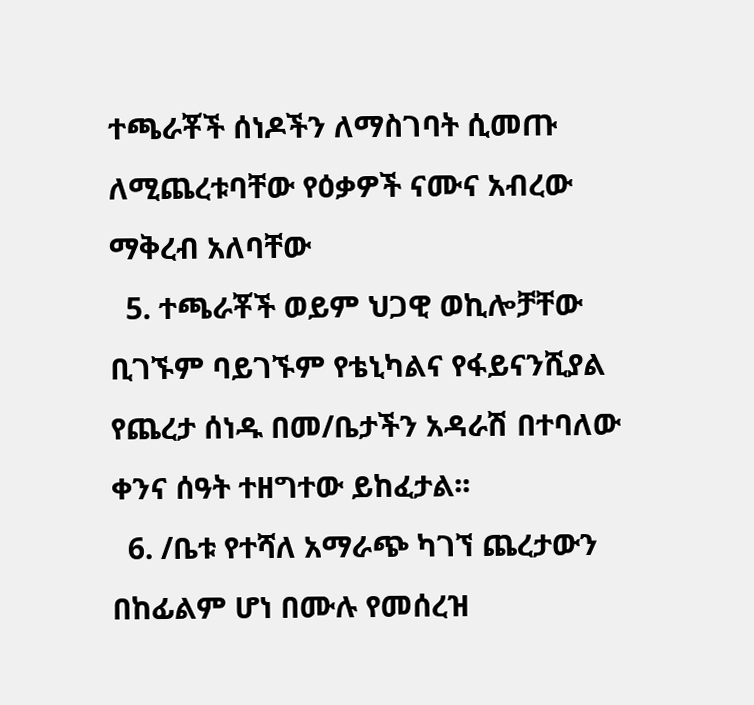ተጫራቾች ሰነዶችን ለማስገባት ሲመጡ ለሚጨረቱባቸው የዕቃዎች ናሙና አብረው ማቅረብ አለባቸው
  5. ተጫራቾች ወይም ህጋዊ ወኪሎቻቸው ቢገኙም ባይገኙም የቴኒካልና የፋይናንሺያል የጨረታ ሰነዱ በመ/ቤታችን አዳራሽ በተባለው ቀንና ሰዓት ተዘግተው ይከፈታል፡፡
  6. /ቤቱ የተሻለ አማራጭ ካገኘ ጨረታውን በከፊልም ሆነ በሙሉ የመሰረዝ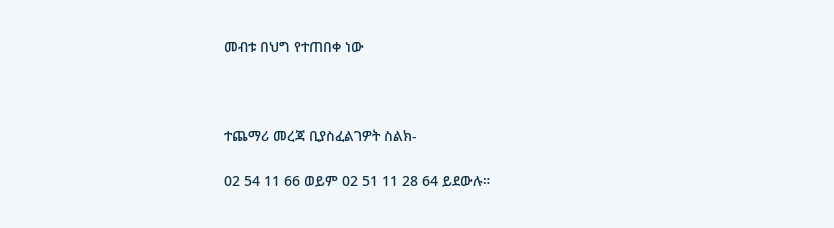መብቱ በህግ የተጠበቀ ነው



ተጨማሪ መረጃ ቢያስፈልገዎት ስልክ-

02 54 11 66 ወይም 02 51 11 28 64 ይደውሉ።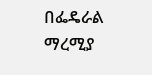በፌዴራል ማረሚያ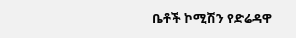ቤቶች ኮሚሽን የድሬዳዋ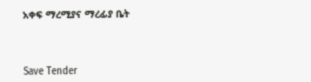አቀፍ ማረሚያና ማረፊያ ቤት



Save Tender